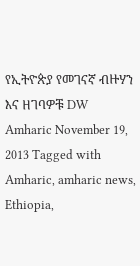የኢትዮጵያ የመገናኛ ብዙሃን እና ዘገባዎቹ DW Amharic November 19, 2013 Tagged with Amharic, amharic news, Ethiopia,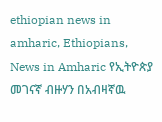ethiopian news in amharic, Ethiopians, News in Amharic የኢትዮጵያ መገናኛ ብዙሃን በአብዛኛዉ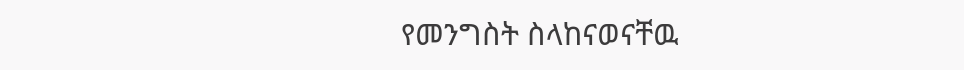የመንግስት ስላከናወናቸዉ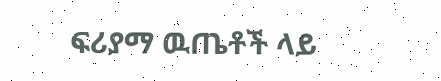ፍሪያማ ዉጤቶች ላይ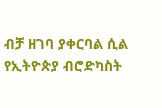ብቻ ዘገባ ያቀርባል ሲል የኢትዮጵያ ብሮድካስት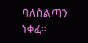ባለስልጣን ነቀፈ።